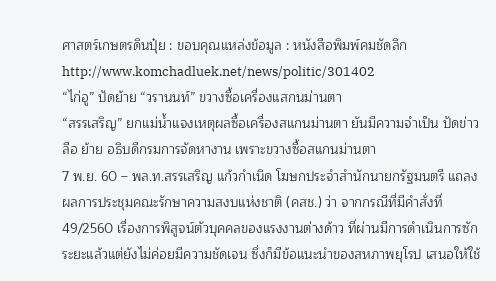ศาสตร์เกษตรดินปุ๋ย : ขอบคุณแหล่งข้อมูล : หนังสือพิมพ์คมชัดลึก
http://www.komchadluek.net/news/politic/301402
“ไก่อู” ปัดย้าย “วรานนท์” ขวางซื้อเครื่องแสกนม่านตา
“สรรเสริญ” ยกแม่น้ำแจงเหตุผลซื้อเครื่องสแกนม่านตา ยันมีความจำเป็น ปัดข่าวลือ ย้าย อธิบดีกรมการจัดหางาน เพราะขวางซื้อสแกนม่านตา
7 พ.ย. 60 – พล.ท.สรรเสริญ แก้วกำเนิด โฆษกประจำสำนักนายกรัฐมนตรี แถลงผลการประชุมคณะรักษาความสงบแห่งชาติ (คสช.) ว่า จากกรณีที่มีคำสั่งที่ 49/2560 เรื่องการพิสูจน์ตัวบุคคลของแรงงานต่างด้าว ที่ผ่านมีการดำเนินการซักระยะแล้วแต่ยังไม่ค่อยมีความชัดเจน ซึ่งก็มีข้อแนะนำของสหภาพยุโรป เสนอให้ใช้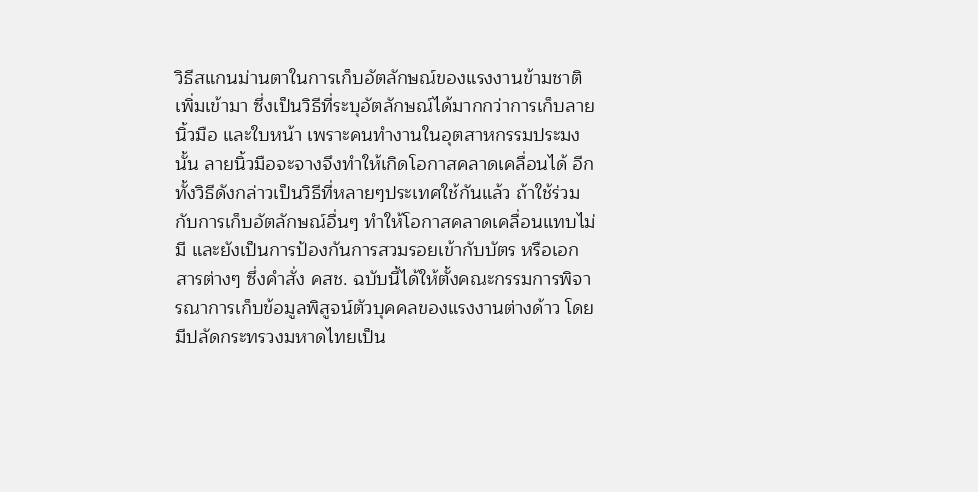วิธีสแกนม่านตาในการเก็บอัตลักษณ์ของแรงงานข้ามชาติเพิ่มเข้ามา ซึ่งเป็นวิธีที่ระบุอัตลักษณ์ได้มากกว่าการเก็บลายนิ้วมือ และใบหน้า เพราะคนทำงานในอุตสาหกรรมประมงนั้น ลายนิ้วมือจะจางจึงทำให้เกิดโอกาสคลาดเคลื่อนได้ อีกทั้งวิธีดังกล่าวเป็นวิธีที่หลายๆประเทศใช้กันแล้ว ถ้าใช้ร่วมกับการเก็บอัตลักษณ์อื่นๆ ทำให้โอกาสคลาดเคลื่อนแทบไม่มี และยังเป็นการป้องกันการสวมรอยเข้ากับบัตร หรือเอกสารต่างๆ ซึ่งคำสั่ง คสช. ฉบับนี้ได้ให้ตั้งคณะกรรมการพิจารณาการเก็บข้อมูลพิสูจน์ตัวบุคคลของแรงงานต่างด้าว โดยมีปลัดกระทรวงมหาดไทยเป็น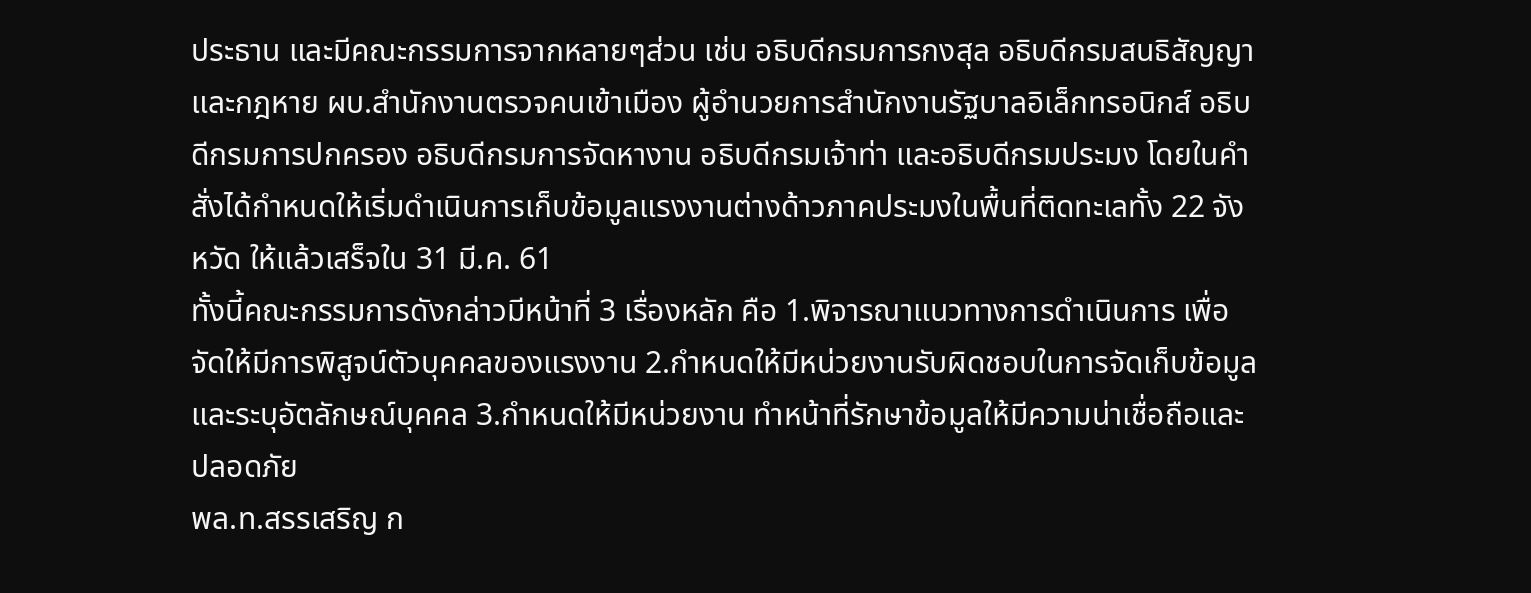ประธาน และมีคณะกรรมการจากหลายๆส่วน เช่น อธิบดีกรมการกงสุล อธิบดีกรมสนธิสัญญาและกฎหาย ผบ.สำนักงานตรวจคนเข้าเมือง ผู้อำนวยการสำนักงานรัฐบาลอิเล็กทรอนิกส์ อธิบดีกรมการปกครอง อธิบดีกรมการจัดหางาน อธิบดีกรมเจ้าท่า และอธิบดีกรมประมง โดยในคำสั่งได้กำหนดให้เริ่มดำเนินการเก็บข้อมูลแรงงานต่างด้าวภาคประมงในพื้นที่ติดทะเลทั้ง 22 จังหวัด ให้แล้วเสร็จใน 31 มี.ค. 61
ทั้งนี้คณะกรรมการดังกล่าวมีหน้าที่ 3 เรื่องหลัก คือ 1.พิจารณาแนวทางการดำเนินการ เพื่อจัดให้มีการพิสูจน์ตัวบุคคลของแรงงาน 2.กำหนดให้มีหน่วยงานรับผิดชอบในการจัดเก็บข้อมูล และระบุอัตลักษณ์บุคคล 3.กำหนดให้มีหน่วยงาน ทำหน้าที่รักษาข้อมูลให้มีความน่าเชื่อถือและปลอดภัย
พล.ท.สรรเสริญ ก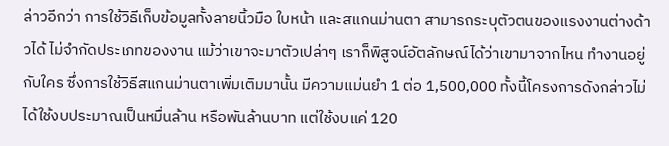ล่าวอีกว่า การใช้วิธีเก็บข้อมูลทั้งลายนิ้วมือ ใบหน้า และสแกนม่านตา สามารถระบุตัวตนของแรงงานต่างด้าวได้ ไม่จำกัดประเภทของงาน แม้ว่าเขาจะมาตัวเปล่าๆ เราก็พิสูจน์อัตลักษณ์ได้ว่าเขามาจากไหน ทำงานอยู่กับใคร ซึ่งการใช้วิธีสแกนม่านตาเพิ่มเติมมานั้น มีความแม่นยำ 1 ต่อ 1,500,000 ทั้งนี้โครงการดังกล่าวไม่ได้ใช้งบประมาณเป็นหมื่นล้าน หรือพันล้านบาท แต่ใช้งบแค่ 120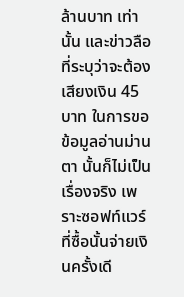ล้านบาท เท่านั้น และข่าวลือที่ระบุว่าจะต้องเสียงเงิน 45 บาท ในการขอข้อมูลอ่านม่านตา นั้นก็ไม่เป็นเรื่องจริง เพราะซอฟท์แวร์ที่ซื้อนั้นจ่ายเงินครั้งเดี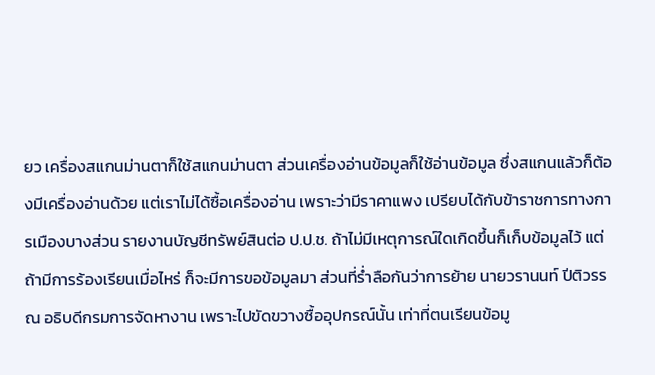ยว เครื่องสแกนม่านตาก็ใช้สแกนม่านตา ส่วนเครื่องอ่านข้อมูลก็ใช้อ่านข้อมูล ซึ่งสแกนแล้วก็ต้องมีเครื่องอ่านด้วย แต่เราไม่ได้ซื้อเครื่องอ่าน เพราะว่ามีราคาแพง เปรียบได้กับข้าราชการทางการเมืองบางส่วน รายงานบัญชีทรัพย์สินต่อ ป.ป.ช. ถ้าไม่มีเหตุการณ์ใดเกิดขึ้นก็เก็บข้อมูลไว้ แต่ถ้ามีการร้องเรียนเมื่อไหร่ ก็จะมีการขอข้อมูลมา ส่วนที่ร่ำลือกันว่าการย้าย นายวรานนท์ ปีติวรรณ อธิบดีกรมการจัดหางาน เพราะไปขัดขวางซื้ออุปกรณ์นั้น เท่าที่ตนเรียนข้อมู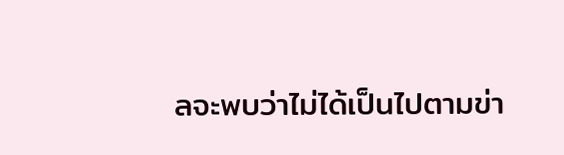ลจะพบว่าไม่ได้เป็นไปตามข่า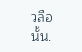วลือนั้น.